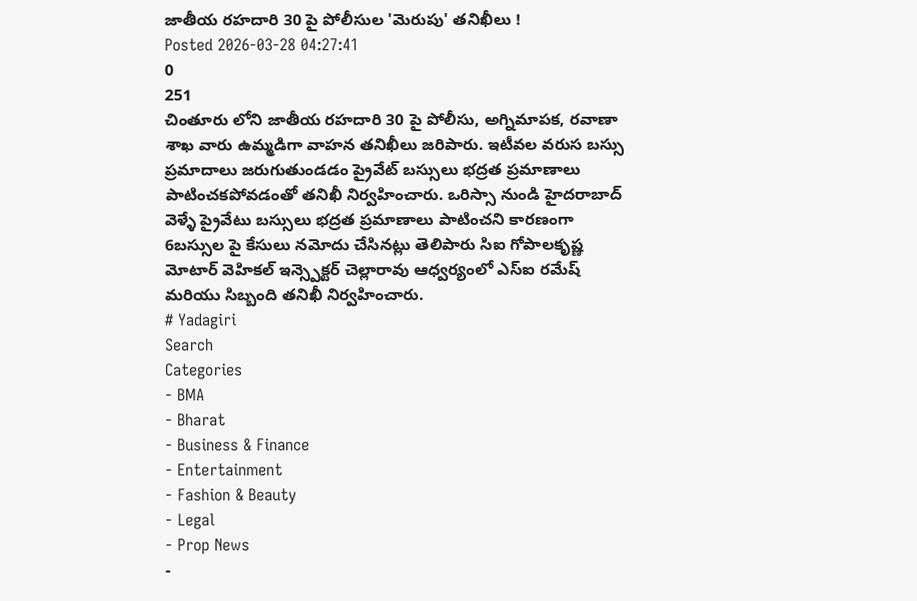జాతీయ రహదారి 30 పై పోలీసుల 'మెరుపు' తనిఖీలు !
Posted 2026-03-28 04:27:41
0
251
చింతూరు లోని జాతీయ రహదారి 30 పై పోలీసు, అగ్నిమాపక, రవాణా శాఖ వారు ఉమ్మడిగా వాహన తనిఖీలు జరిపారు. ఇటీవల వరుస బస్సు ప్రమాదాలు జరుగుతుండడం ప్రైవేట్ బస్సులు భద్రత ప్రమాణాలు పాటించకపోవడంతో తనిఖీ నిర్వహించారు. ఒరిస్సా నుండి హైదరాబాద్ వెళ్ళే ప్రైవేటు బస్సులు భద్రత ప్రమాణాలు పాటించని కారణంగా 6బస్సుల పై కేసులు నమోదు చేసినట్లు తెలిపారు సిఐ గోపాలకృష్ణ మోటార్ వెహికల్ ఇన్స్పెక్టర్ చెల్లారావు ఆధ్వర్యంలో ఎస్ఐ రమేష్ మరియు సిబ్బంది తనిఖీ నిర్వహించారు.
# Yadagiri
Search
Categories
- BMA
- Bharat
- Business & Finance
- Entertainment
- Fashion & Beauty
- Legal
- Prop News
-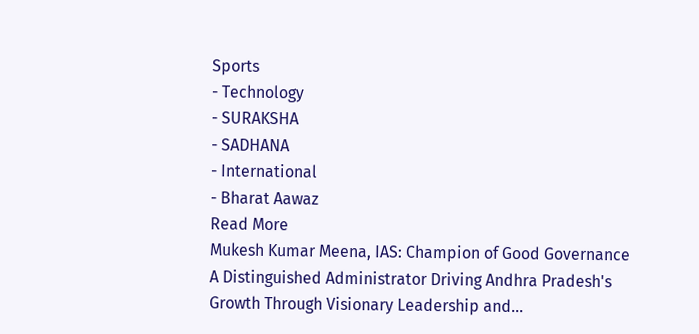Sports
- Technology
- SURAKSHA
- SADHANA
- International
- Bharat Aawaz
Read More
Mukesh Kumar Meena, IAS: Champion of Good Governance
A Distinguished Administrator Driving Andhra Pradesh's Growth Through Visionary Leadership and...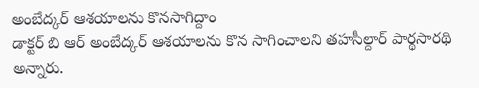అంబేద్కర్ ఆశయాలను కొనసాగిద్దాం
డాక్టర్ బి ఆర్ అంబేద్కర్ ఆశయాలను కొన సాగించాలని తహసీల్దార్ పార్థసారథి అన్నారు.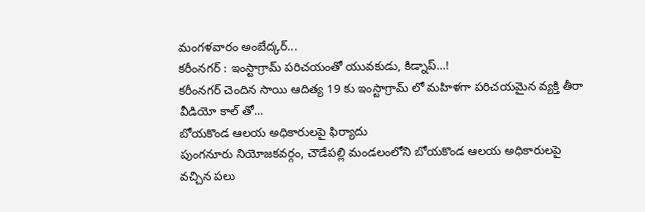మంగళవారం అంబేద్కర్...
కరీంనగర్ : ఇంస్టాగ్రామ్ పరిచయంతో యువకుడు, కిడ్నాప్...!
కరీంనగర్ చెందిన సాయి ఆదిత్య 19 కు ఇంస్టాగ్రామ్ లో మహిళగా పరిచయమైన వ్యక్తి తీరా వీడియో కాల్ తో...
బోయకొండ ఆలయ అధికారులపై ఫిర్యాదు
పుంగనూరు నియోజకవర్గం, చౌడేపల్లి మండలంలోని బోయకొండ ఆలయ అధికారులపై వచ్చిన పలు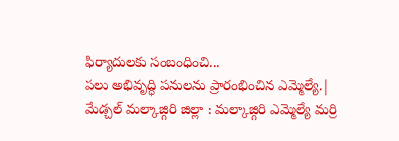ఫిర్యాదులకు సంబంధించి...
పలు అభివృద్ధి పనులను ప్రారంభించిన ఎమ్మెల్యే.|
మేడ్చల్ మల్కాజ్గిరి జిల్లా : మల్కాజ్గిరి ఎమ్మెల్యే మర్రి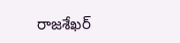రాజశేఖర్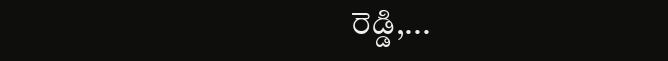రెడ్డి,...